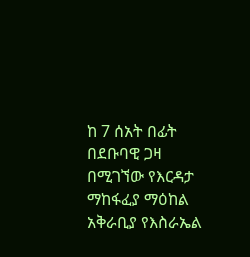ከ 7 ሰአት በፊት
በደቡባዊ ጋዛ በሚገኘው የእርዳታ ማከፋፈያ ማዕከል አቅራቢያ የእስራኤል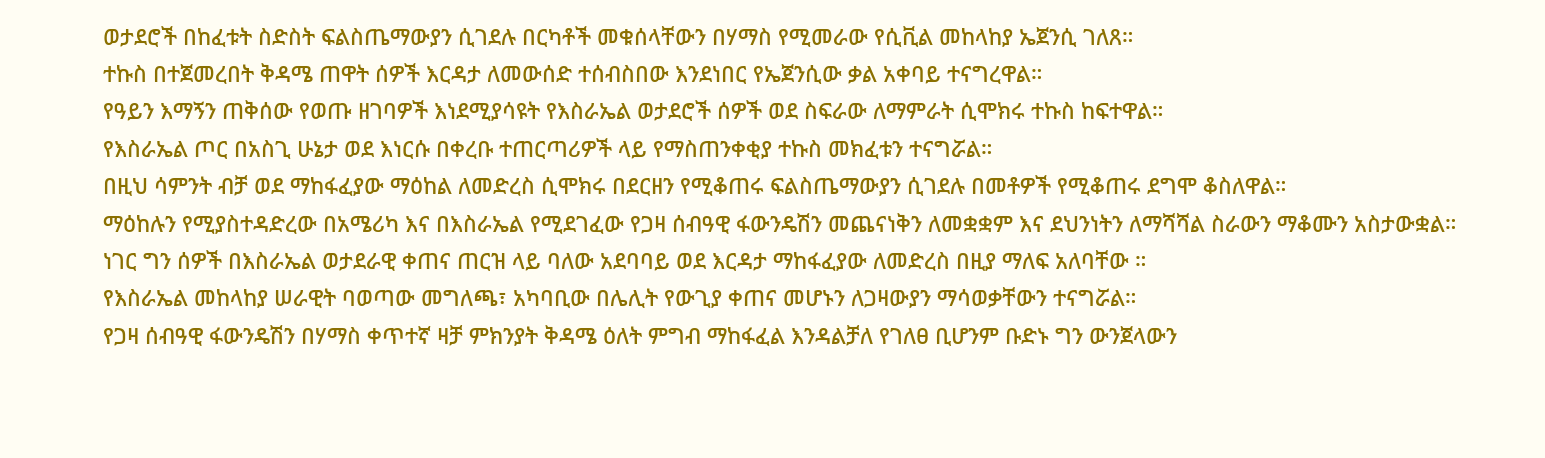ወታደሮች በከፈቱት ስድስት ፍልስጤማውያን ሲገደሉ በርካቶች መቁሰላቸውን በሃማስ የሚመራው የሲቪል መከላከያ ኤጀንሲ ገለጸ።
ተኩስ በተጀመረበት ቅዳሜ ጠዋት ሰዎች እርዳታ ለመውሰድ ተሰብስበው እንደነበር የኤጀንሲው ቃል አቀባይ ተናግረዋል።
የዓይን እማኝን ጠቅሰው የወጡ ዘገባዎች እነደሚያሳዩት የእስራኤል ወታደሮች ሰዎች ወደ ስፍራው ለማምራት ሲሞክሩ ተኩስ ከፍተዋል።
የእስራኤል ጦር በአስጊ ሁኔታ ወደ እነርሱ በቀረቡ ተጠርጣሪዎች ላይ የማስጠንቀቂያ ተኩስ መክፈቱን ተናግሯል።
በዚህ ሳምንት ብቻ ወደ ማከፋፈያው ማዕከል ለመድረስ ሲሞክሩ በደርዘን የሚቆጠሩ ፍልስጤማውያን ሲገደሉ በመቶዎች የሚቆጠሩ ደግሞ ቆስለዋል።
ማዕከሉን የሚያስተዳድረው በአሜሪካ እና በእስራኤል የሚደገፈው የጋዛ ሰብዓዊ ፋውንዴሽን መጨናነቅን ለመቋቋም እና ደህንነትን ለማሻሻል ስራውን ማቆሙን አስታውቋል።
ነገር ግን ሰዎች በእስራኤል ወታደራዊ ቀጠና ጠርዝ ላይ ባለው አደባባይ ወደ እርዳታ ማከፋፈያው ለመድረስ በዚያ ማለፍ አለባቸው ።
የእስራኤል መከላከያ ሠራዊት ባወጣው መግለጫ፣ አካባቢው በሌሊት የውጊያ ቀጠና መሆኑን ለጋዛውያን ማሳወቃቸውን ተናግሯል።
የጋዛ ሰብዓዊ ፋውንዴሽን በሃማስ ቀጥተኛ ዛቻ ምክንያት ቅዳሜ ዕለት ምግብ ማከፋፈል እንዳልቻለ የገለፀ ቢሆንም ቡድኑ ግን ውንጀላውን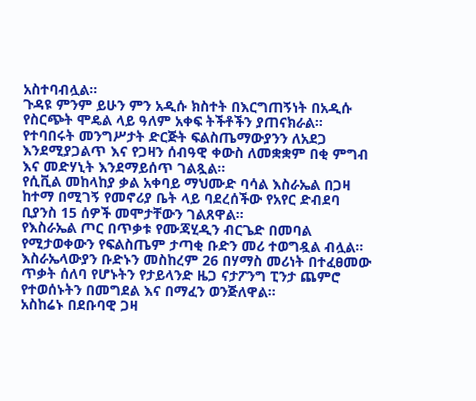አስተባብሏል።
ጉዳዩ ምንም ይሁን ምን አዲሱ ክስተት በእርግጠኝነት በአዲሱ የስርጭት ሞዴል ላይ ዓለም አቀፍ ትችቶችን ያጠናክራል።
የተባበሩት መንግሥታት ድርጅት ፍልስጤማውያንን ለአደጋ እንደሚያጋልጥ እና የጋዛን ሰብዓዊ ቀውስ ለመቋቋም በቂ ምግብ እና መድሃኒት እንደማይሰጥ ገልጿል።
የሲቪል መከላከያ ቃል አቀባይ ማህሙድ ባሳል እስራኤል በጋዛ ከተማ በሚገኝ የመኖሪያ ቤት ላይ ባደረሰችው የአየር ድብደባ ቢያንስ 15 ሰዎች መሞታቸውን ገልጸዋል።
የእስራኤል ጦር በጥቃቱ የሙጃሂዲን ብርጌድ በመባል የሚታወቀውን የፍልስጤም ታጣቂ ቡድን መሪ ተወግዷል ብሏል።
እስራኤላውያን ቡድኑን መስከረም 26 በሃማስ መሪነት በተፈፀመው ጥቃት ሰለባ የሆኑትን የታይላንድ ዜጋ ናታፖንግ ፒንታ ጨምሮ የተወሰኑትን በመግደል እና በማፈን ወንጅለዋል።
አስከሬኑ በደቡባዊ ጋዛ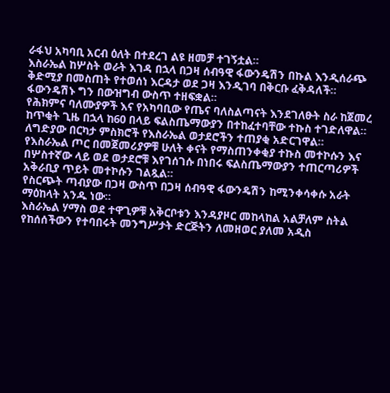ራፋህ አካባቢ አርብ ዕለት በተደረገ ልዩ ዘመቻ ተገኝቷል።
እስራኤል ከሦስት ወራት እገዳ በኋላ በጋዛ ሰብዓዊ ፋውንዴሽን በኩል እንዲሰራጭ ቅድሚያ በመስጠት የተወሰነ እርዳታ ወደ ጋዛ እንዲገባ በቅርቡ ፈቅዳለች።
ፋውንዴሽኑ ግን በውዝግብ ውስጥ ተዘፍቋል።
የሕክምና ባለሙያዎች እና የአካባቢው የጤና ባለስልጣናት እንደገለፁት ስራ ከጀመረ ከጥቂት ጊዜ በኋላ ከ60 በላይ ፍልስጤማውያን በተከፈተባቸው ተኩስ ተገድለዋል።
ለግድያው በርካታ ምስክሮች የእስራኤል ወታደሮችን ተጠያቂ አድርገዋል።
የእስራኤል ጦር በመጀመሪያዎቹ ሁለት ቀናት የማስጠንቀቂያ ተኩስ መተኮሱን እና በሦስተኛው ላይ ወደ ወታደሮቹ እየገሰገሱ በነበሩ ፍልስጤማውያን ተጠርጣሪዎች አቅራቢያ ጥይት መተኮሱን ገልጿል።
የስርጭት ጣብያው በጋዛ ውስጥ በጋዛ ሰብዓዊ ፋውንዴሽን ከሚንቀሳቀሱ አራት ማዕከላት አንዱ ነው።
እስራኤል ሃማስ ወደ ተዋጊዎቹ አቅርቦቱን እንዳያዞር መከላከል አልቻለም ስትል የከሰሰችውን የተባበሩት መንግሥታት ድርጅትን ለመዘወር ያለመ አዲስ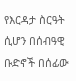የእርዳታ ስርዓት ሲሆን በሰብዓዊ ቡድኖች በሰፊው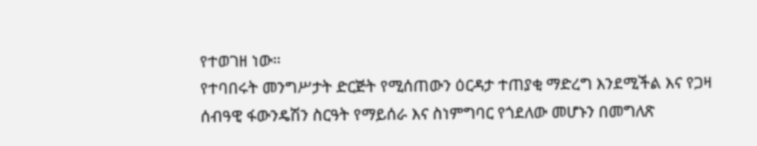የተወገዘ ነው።
የተባበሩት መንግሥታት ድርጅት የሚሰጠውን ዕርዳታ ተጠያቂ ማድረግ እንደሚችል እና የጋዛ ሰብዓዊ ፋውንዴሽን ስርዓት የማይሰራ እና ስነምግባር የጎደለው መሆኑን በመግለጽ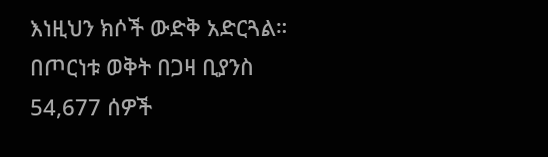እነዚህን ክሶች ውድቅ አድርጓል።
በጦርነቱ ወቅት በጋዛ ቢያንስ 54,677 ሰዎች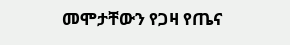መሞታቸውን የጋዛ የጤና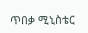ጥበቃ ሚኒስቴር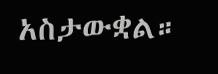አስታውቋል።